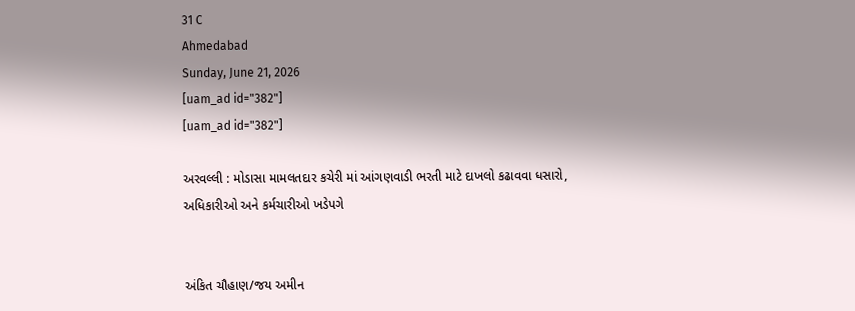31 C
Ahmedabad
Sunday, June 21, 2026
[uam_ad id="382"]
[uam_ad id="382"]

અરવલ્લી : મોડાસા મામલતદાર કચેરી માં આંગણવાડી ભરતી માટે દાખલો કઢાવવા ધસારો, અધિકારીઓ અને કર્મચારીઓ ખડેપગે


અંકિત ચૌહાણ/જય અમીન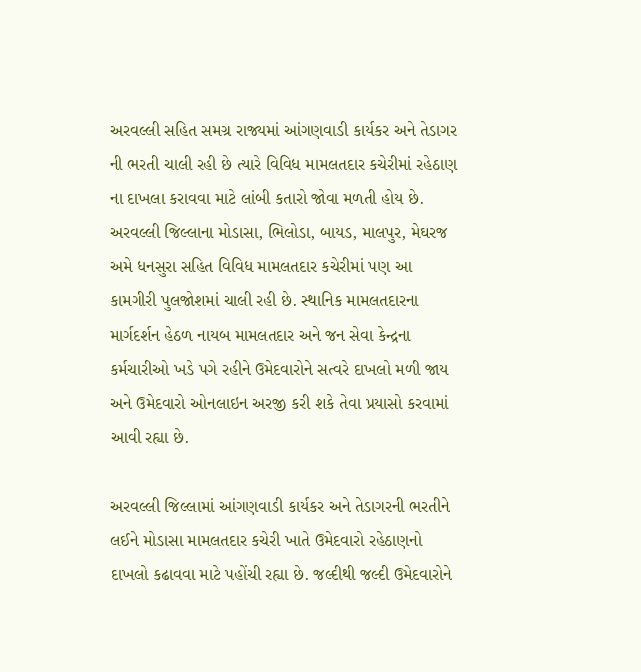અરવલ્લી સહિત સમગ્ર રાજ્યમાં આંગણવાડી કાર્યકર અને તેડાગર ની ભરતી ચાલી રહી છે ત્યારે વિવિધ મામલતદાર કચેરીમાં રહેઠાણ ના દાખલા કરાવવા માટે લાંબી કતારો જોવા મળતી હોય છે. અરવલ્લી જિલ્લાના મોડાસા, ભિલોડા, બાયડ, માલપુર, મેઘરજ અમે ધનસુરા સહિત વિવિધ મામલતદાર કચેરીમાં પણ આ કામગીરી પુલજોશમાં ચાલી રહી છે. સ્થાનિક મામલતદારના માર્ગદર્શન હેઠળ નાયબ મામલતદાર અને જન સેવા કેન્દ્રના કર્મચારીઓ ખડે પગે રહીને ઉમેદવારોને સત્વરે દાખલો મળી જાય અને ઉમેદવારો ઓનલાઇન અરજી કરી શકે તેવા પ્રયાસો કરવામાં આવી રહ્યા છે.

અરવલ્લી જિલ્લામાં આંગણવાડી કાર્યકર અને તેડાગરની ભરતીને લઈને મોડાસા મામલતદાર કચેરી ખાતે ઉમેદવારો રહેઠાણનો દાખલો કઢાવવા માટે પહોંચી રહ્યા છે. જલ્દીથી જલ્દી ઉમેદવારોને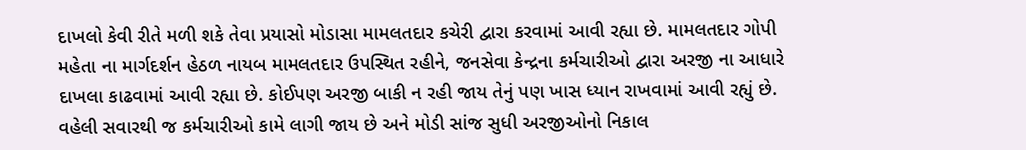દાખલો કેવી રીતે મળી શકે તેવા પ્રયાસો મોડાસા મામલતદાર કચેરી દ્વારા કરવામાં આવી રહ્યા છે. મામલતદાર ગોપી મહેતા ના માર્ગદર્શન હેઠળ નાયબ મામલતદાર ઉપસ્થિત રહીને, જનસેવા કેન્દ્રના કર્મચારીઓ દ્વારા અરજી ના આધારે દાખલા કાઢવામાં આવી રહ્યા છે. કોઈપણ અરજી બાકી ન રહી જાય તેનું પણ ખાસ ધ્યાન રાખવામાં આવી રહ્યું છે. વહેલી સવારથી જ કર્મચારીઓ કામે લાગી જાય છે અને મોડી સાંજ સુધી અરજીઓનો નિકાલ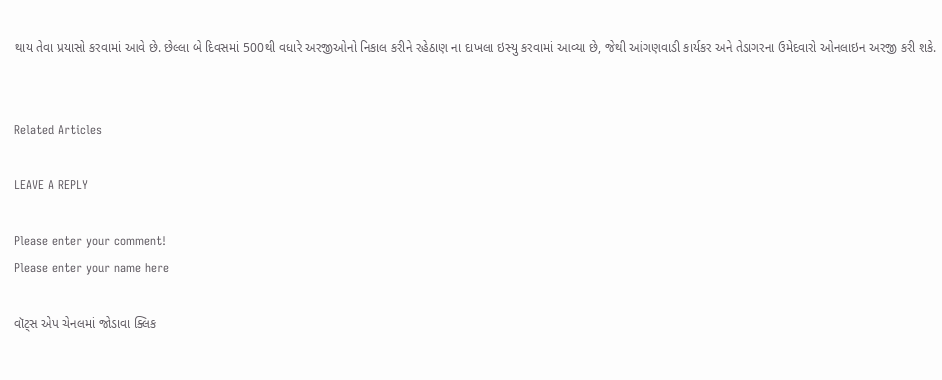થાય તેવા પ્રયાસો કરવામાં આવે છે. છેલ્લા બે દિવસમાં 500થી વધારે અરજીઓનો નિકાલ કરીને રહેઠાણ ના દાખલા ઇસ્યુ કરવામાં આવ્યા છે, જેથી આંગણવાડી કાર્યકર અને તેડાગરના ઉમેદવારો ઓનલાઇન અરજી કરી શકે.


Related Articles

LEAVE A REPLY

Please enter your comment!
Please enter your name here

વૉટ્સ એપ ચેનલમાં જોડાવા ક્લિક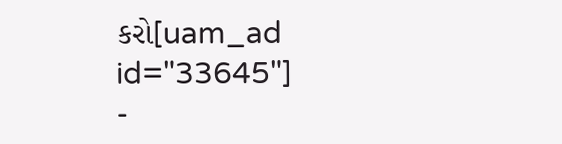કરો[uam_ad id="33645"]
-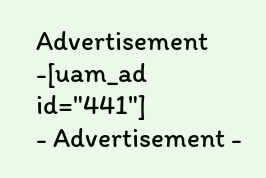Advertisement -[uam_ad id="441"]
- Advertisement -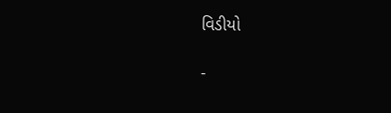વિડીયો

-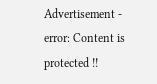Advertisement -
error: Content is protected !!